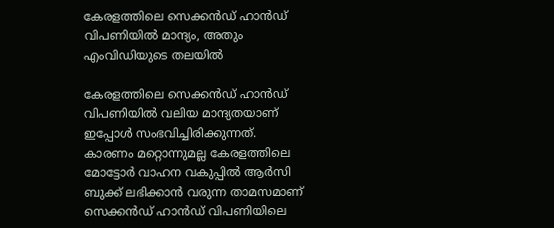കേരളത്തിലെ സെക്കൻഡ് ഹാൻഡ് വിപണിയിൽ മാന്ദ്യം, അതും എംവിഡിയുടെ തലയിൽ

കേരളത്തിലെ സെക്കൻഡ് ഹാൻഡ് വിപണിയിൽ വലിയ മാന്ദ്യതയാണ് ഇപ്പോൾ സംഭവിച്ചിരിക്കുന്നത്. കാരണം മറ്റൊന്നുമല്ല കേരളത്തിലെ മോട്ടോർ വാഹന വകുപ്പിൽ ആർസി ബുക്ക് ലഭിക്കാൻ വരുന്ന താമസമാണ് സെക്കൻഡ് ഹാൻഡ് വിപണിയിലെ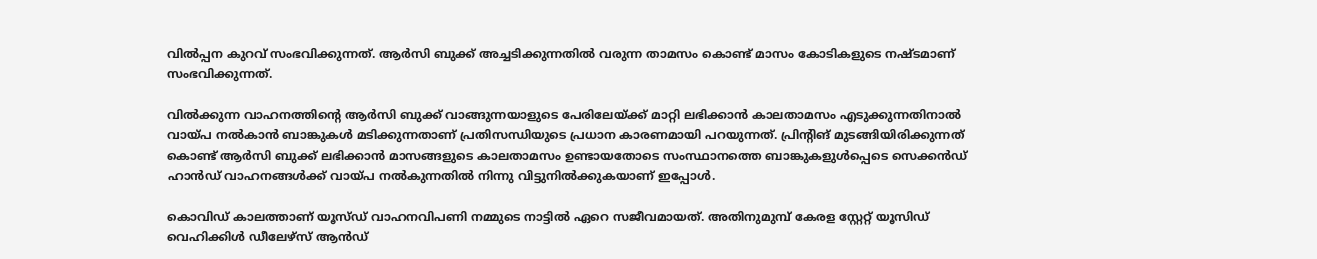വിൽപ്പന കുറവ് സംഭവിക്കുന്നത്. ആർസി ബുക്ക് അച്ചടിക്കുന്നതിൽ വരുന്ന താമസം കൊണ്ട് മാസം കോടികളുടെ നഷ്ടമാണ് സംഭവിക്കുന്നത്.

വിൽക്കുന്ന വാഹനത്തിന്റെ ആർസി ബുക്ക് വാങ്ങുന്നയാളുടെ പേരിലേയ്ക്ക് മാറ്റി ലഭിക്കാൻ കാലതാമസം എടുക്കുന്നതിനാൽ വായ്പ നൽകാൻ ബാങ്കുകൾ മടിക്കുന്നതാണ് പ്രതിസന്ധിയുടെ പ്രധാന കാരണമായി പറയുന്നത്. പ്രിന്റിങ് മുടങ്ങിയിരിക്കുന്നത് കൊണ്ട് ആർസി ബുക്ക് ലഭിക്കാൻ മാസങ്ങളുടെ കാലതാമസം ഉണ്ടായതോടെ സംസ്ഥാനത്തെ ബാങ്കുകളുൾപ്പെടെ സെക്കൻഡ് ഹാൻഡ് വാഹനങ്ങൾക്ക് വായ്പ നൽകുന്നതിൽ നിന്നു വിട്ടുനിൽക്കുകയാണ് ഇപ്പോൾ.

കൊവിഡ് കാലത്താണ് യൂസ്ഡ് വാഹനവിപണി നമ്മുടെ നാട്ടിൽ ഏറെ സജീവമായത്. അതിനുമുമ്പ് കേരള സ്റ്റേറ്റ് യൂസിഡ് വെഹിക്കിള്‍ ഡീലേഴ്‌സ് ആന്‍ഡ്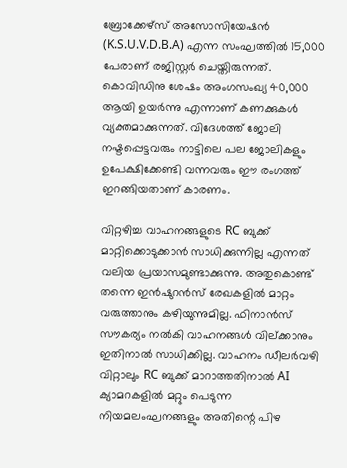ബ്രോക്കേഴ്‌സ് അസോസിയേഷൻ (K.S.U.V.D.B.A) എന്ന സംഘത്തിൽ 15,000 പേരാണ് രജിസ്റ്റര്‍ ചെയ്തിരുന്നത്. കൊവിഡിനു ശേഷം അംഗസംഖ്യ 40,000 ആയി ഉയർന്നു എന്നാണ് കണക്കുകൾ വ്യക്തമാക്കുന്നത്. വിദേശത്ത് ജോലി നഷ്ടപ്പെട്ടവരും നാട്ടിലെ പല ജോലികളും ഉപേക്ഷിക്കേണ്ടി വന്നവരും ഈ രംഗത്ത് ഇറങ്ങിയതാണ് കാരണം.

വിറ്റഴിച്ച വാഹനങ്ങളുടെ RC ബുക്ക് മാറ്റിക്കൊടുക്കാന്‍ സാധിക്കുന്നില്ല എന്നത് വലിയ പ്രയാസമുണ്ടാക്കുന്നു. അതുകൊണ്ട് തന്നെ ഇന്‍ഷുറന്‍സ് രേഖകളില്‍ മാറ്റം വരുത്താനും കഴിയുന്നുമില്ല. ഫിനാന്‍സ് സൗകര്യം നൽകി വാഹനങ്ങള്‍ വില്ക്കാനും ഇതിനാൽ സാധിക്കില്ല. വാഹനം ഡീലര്‍വഴി വിറ്റാലും RC ബുക്ക് മാറാത്തതിനാല്‍ AI ക്യാമറകളിൽ മറ്റും പെടുന്ന നിയമലംഘനങ്ങളും അതിന്റെ പിഴ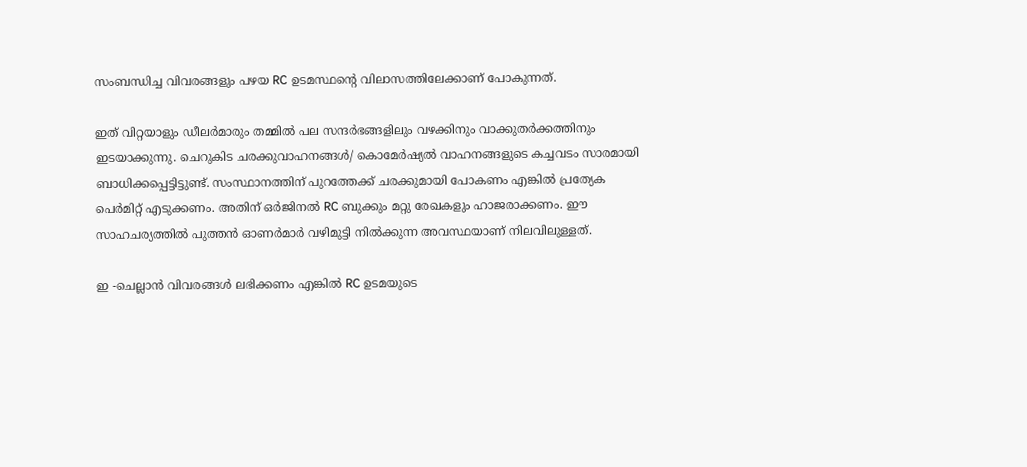സംബന്ധിച്ച വിവരങ്ങളും പഴയ RC ഉടമസ്ഥന്റെ വിലാസത്തിലേക്കാണ് പോകുന്നത്.

ഇത് വിറ്റയാളും ഡീലര്‍മാരും തമ്മില്‍ പല സന്ദർഭങ്ങളിലും വഴക്കിനും വാക്കുതര്‍ക്കത്തിനും ഇടയാക്കുന്നു. ചെറുകിട ചരക്കുവാഹനങ്ങൾ/ കൊമേർഷ്യൽ വാഹനങ്ങളുടെ കച്ചവടം സാരമായി ബാധിക്കപ്പെട്ടിട്ടുണ്ട്. സംസ്ഥാനത്തിന് പുറത്തേക്ക് ചരക്കുമായി പോകണം എങ്കില്‍ പ്രത്യേക പെര്‍മിറ്റ് എടുക്കണം. അതിന് ഒര്‍ജിനല്‍ RC ബുക്കും മറ്റു രേഖകളും ഹാജരാക്കണം. ഈ സാഹചര്യത്തിൽ പുത്തൻ ഓണർമാർ വഴിമുട്ടി നിൽക്കുന്ന അവസ്ഥയാണ് നിലവിലുള്ളത്.

ഇ -ചെല്ലാന്‍ വിവരങ്ങള്‍ ലഭിക്കണം എങ്കില്‍ RC ഉടമയുടെ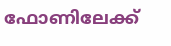ഫോണിലേക്ക്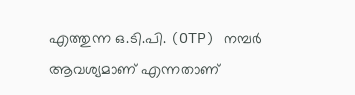എത്തുന്ന ഒ.ടി.പി. (OTP) നമ്പര്‍ ആവശ്യമാണ് എന്നതാണ്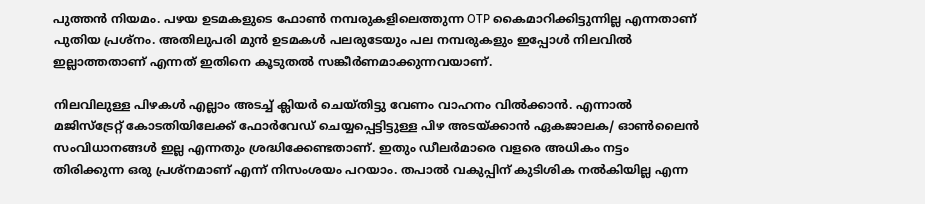പുത്തൻ നിയമം. പഴയ ഉടമകളുടെ ഫോണ്‍ നമ്പരുകളിലെത്തുന്ന OTP കൈമാറിക്കിട്ടുന്നില്ല എന്നതാണ് പുതിയ പ്രശ്നം. അതിലുപരി മുൻ ഉടമകൾ പലരുടേയും പല നമ്പരുകളും ഇപ്പോൾ നിലവിൽ ഇല്ലാത്തതാണ് എന്നത് ഇതിനെ കൂടുതൽ സങ്കീർണമാക്കുന്നവയാണ്.

നിലവിലുള്ള പിഴകൾ എല്ലാം അടച്ച് ക്ലിയർ ചെയ്തിട്ടു വേണം വാഹനം വിൽക്കാന്‍. എന്നാൽ മജിസ്‌ട്രേറ്റ് കോടതിയിലേക്ക് ഫോർവേഡ് ചെയ്യപ്പെട്ടിട്ടുള്ള പിഴ അടയ്ക്കാന്‍ ഏകജാലക/ ഓൺലൈൻ സംവിധാനങ്ങൾ ഇല്ല എന്നതും ശ്രദ്ധിക്കേണ്ടതാണ്. ഇതും ഡീലർമാരെ വളരെ അധികം നട്ടം തിരിക്കുന്ന ഒരു പ്രശ്നമാണ് എന്ന് നിസംശയം പറയാം. തപാൽ വകുപ്പിന് കുടിശിക നൽകിയില്ല എന്ന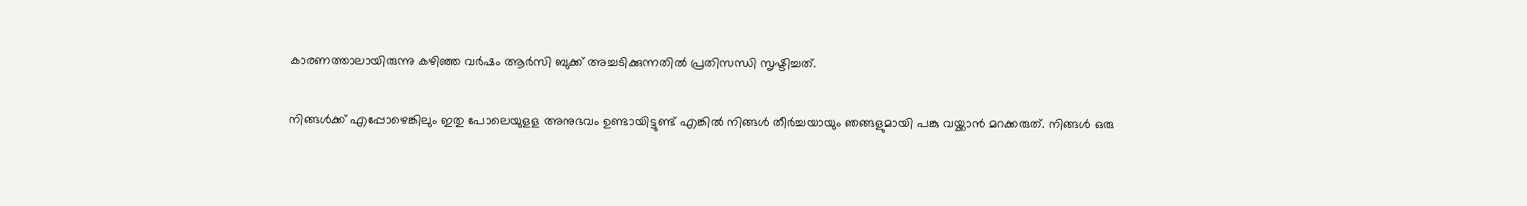കാരണത്താലായിരുന്നു കഴിഞ്ഞ വർഷം ആർസി ബുക്ക് അച്ചടിക്കുന്നതിൽ പ്രതിസന്ധി സൃഷ്ടിച്ചത്.

നിങ്ങൾക്ക് എപ്പോഴെങ്കിലും ഇതു പോലെയുളള അനുഭവം ഉണ്ടായിട്ടുണ്ട് എങ്കിൽ നിങ്ങൾ തീർച്ചയായും ഞങ്ങളുമായി പങ്കു വയ്ക്കാൻ മറക്കരുത്. നിങ്ങൾ ഒരു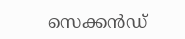സെക്കൻഡ്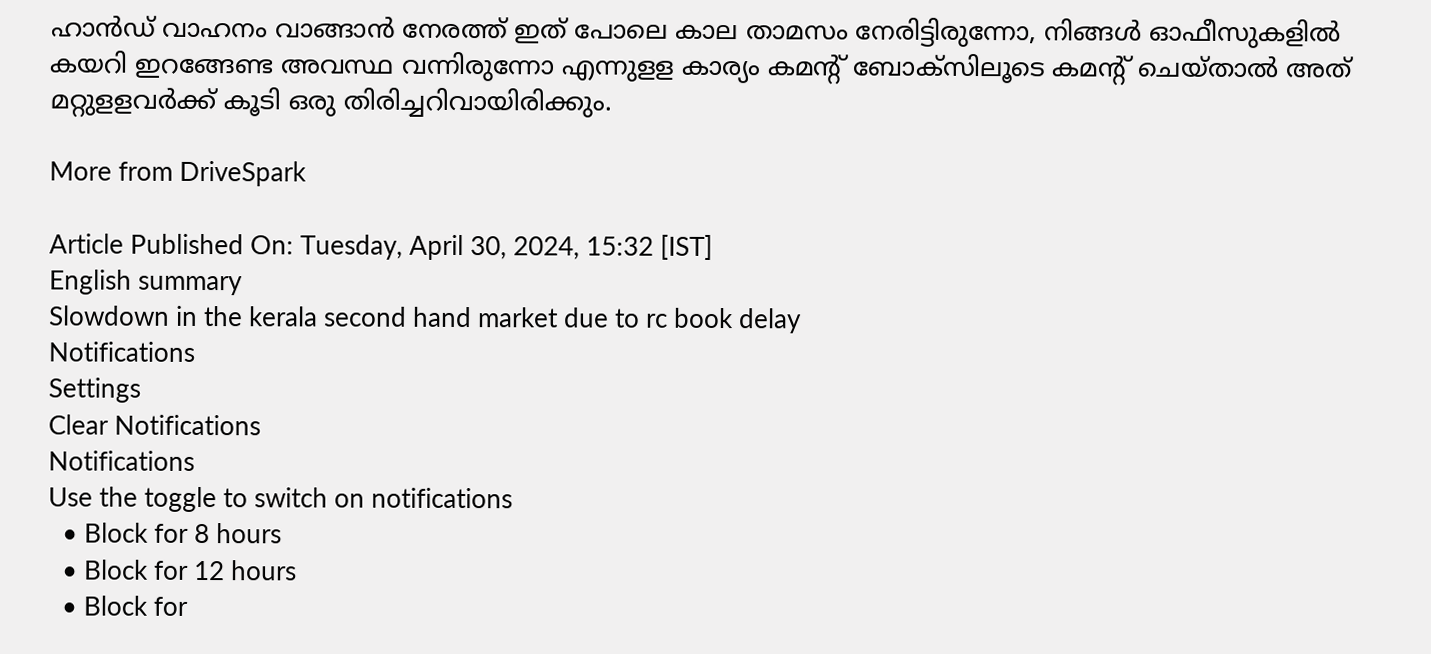ഹാൻഡ് വാഹനം വാങ്ങാൻ നേരത്ത് ഇത് പോലെ കാല താമസം നേരിട്ടിരുന്നോ, നിങ്ങൾ ഓഫീസുകളിൽ കയറി ഇറങ്ങേണ്ട അവസ്ഥ വന്നിരുന്നോ എന്നുളള കാര്യം കമൻ്റ് ബോക്സിലൂടെ കമൻ്റ് ചെയ്താൽ അത് മറ്റുളളവർക്ക് കൂടി ഒരു തിരിച്ചറിവായിരിക്കും.

More from DriveSpark

Article Published On: Tuesday, April 30, 2024, 15:32 [IST]
English summary
Slowdown in the kerala second hand market due to rc book delay
Notifications
Settings
Clear Notifications
Notifications
Use the toggle to switch on notifications
  • Block for 8 hours
  • Block for 12 hours
  • Block for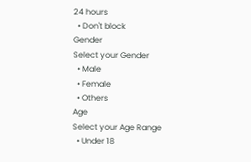24 hours
  • Don't block
Gender
Select your Gender
  • Male
  • Female
  • Others
Age
Select your Age Range
  • Under 18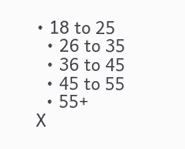• 18 to 25
  • 26 to 35
  • 36 to 45
  • 45 to 55
  • 55+
X